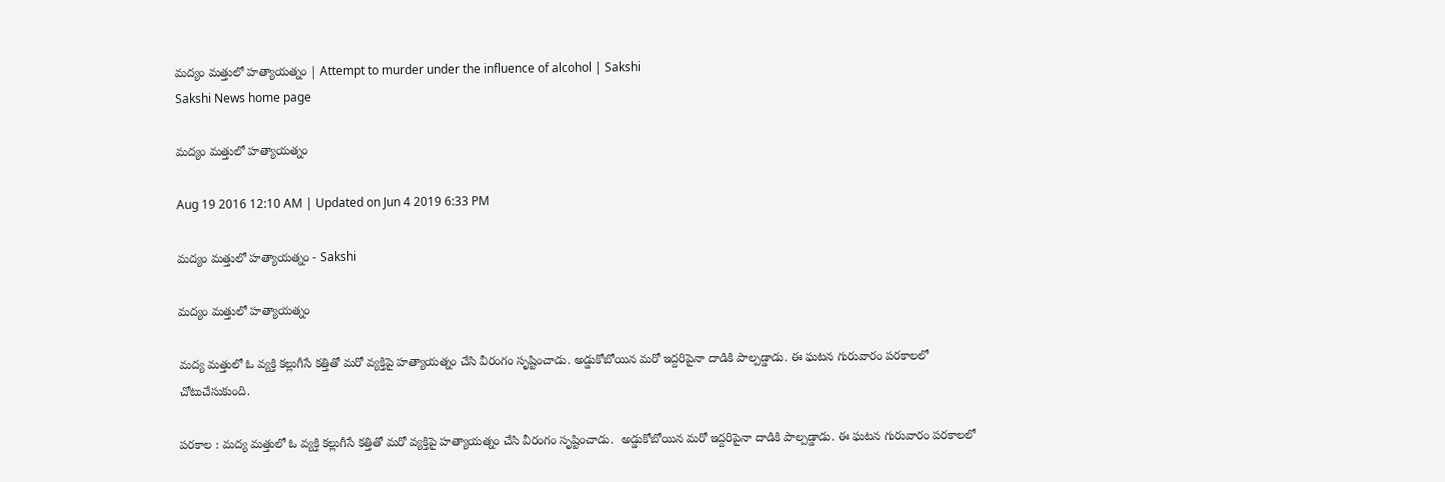మద్యం మత్తులో హత్యాయత్నం | Attempt to murder under the influence of alcohol | Sakshi
Sakshi News home page

మద్యం మత్తులో హత్యాయత్నం

Aug 19 2016 12:10 AM | Updated on Jun 4 2019 6:33 PM

మద్యం మత్తులో హత్యాయత్నం - Sakshi

మద్యం మత్తులో హత్యాయత్నం

మద్య మత్తులో ఓ వ్యక్తి కల్లుగీసే కత్తితో మరో వ్యక్తిపై హత్యాయత్నం చేసి వీరంగం సృష్టించాడు. అడ్డుకోబోయిన మరో ఇద్దరిపైనా దాడికి పాల్పడ్డాడు. ఈ ఘటన గురువారం పరకాలలో చోటుచేసుకుంది.

పరకాల : మద్య మత్తులో ఓ వ్యక్తి కల్లుగీసే కత్తితో మరో వ్యక్తిపై హత్యాయత్నం చేసి వీరంగం సృష్టించాడు.  అడ్డుకోబోయిన మరో ఇద్దరిపైనా దాడికి పాల్పడ్డాడు. ఈ ఘటన గురువారం పరకాలలో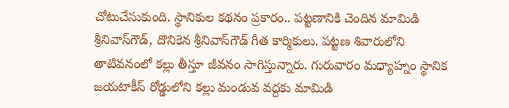చోటుచేసుకుంది. స్థానికుల కథనం ప్రకారం.. పట్టణానికి చెందిన మామిడి శ్రీనివాస్‌గౌడ్, దొనికెన శ్రీనివాస్‌గౌడ్‌ గీత కార్మికులు. పట్టణ శివారులోని తాటివనంలో కల్లు తీస్తూ జీవనం సాగిస్తున్నారు. గురువారం మధ్యాహ్నం స్థానిక జయటాకీస్‌ రోడ్డులోని కల్లు మండువ వద్దకు మామిడి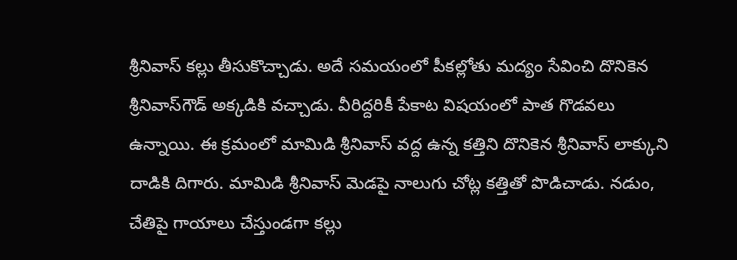శ్రీనివాస్‌ కల్లు తీసుకొచ్చాడు. అదే సమయంలో పీకల్లోతు మద్యం సేవించి దొనికెన శ్రీనివాస్‌గౌడ్‌ అక్కడికి వచ్చాడు. వీరిద్దరికీ పేకాట విషయంలో పాత గొడవలు ఉన్నాయి. ఈ క్రమంలో మామిడి శ్రీనివాస్‌ వద్ద ఉన్న కత్తిని దొనికెన శ్రీనివాస్‌ లాక్కుని దాడికి దిగారు. మామిడి శ్రీనివాస్‌ మెడపై నాలుగు చోట్ల కత్తితో పొడిచాడు. నడుం, చేతిపై గాయాలు చేస్తుండగా కల్లు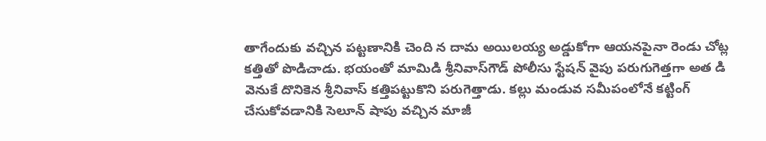తాగేందుకు వచ్చిన పట్టణానికి చెంది న దామ అయిలయ్య అడ్డుకోగా ఆయనపైనా రెండు చోట్ల కత్తితో పొడిచాడు. భయంతో మామిడి శ్రీనివాస్‌గౌడ్‌ పోలీసు స్టేషన్‌ వైపు పరుగుగెత్తగా అత డి వెనుకే దొనికెన శ్రీనివాస్‌ కత్తిపట్టుకొని పరుగెత్తాడు. కల్లు మండువ సమీపంలోనే కట్టింగ్‌ చేసుకోవడానికి సెలూన్‌ షాపు వచ్చిన మాజీ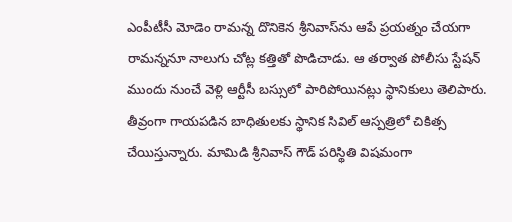ఎంపీటీసీ మోడెం రామన్న దొనికెన శ్రీనివాస్‌ను ఆపే ప్రయత్నం చేయగా రామన్ననూ నాలుగు చోట్ల కత్తితో పొడిచాడు. ఆ తర్వాత పోలీసు స్టేషన్‌ ముందు నుంచే వెళ్లి ఆర్టీసీ బస్సులో పారిపోయినట్లు స్థానికులు తెలిపారు. తీవ్రంగా గాయపడిన బాధితులకు స్థానిక సివిల్‌ ఆస్పత్రిలో చికిత్స చేయిస్తున్నారు. మామిడి శ్రీనివాస్‌ గౌడ్‌ పరిస్థితి విషమంగా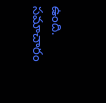ఉంది. సమాచారం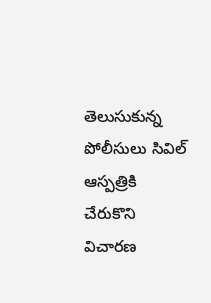తెలుసుకున్న పోలీసులు సివిల్‌ ఆస్పత్రికి చేరుకొని విచారణ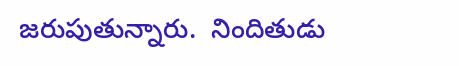జరుపుతున్నారు.  నిందితుడు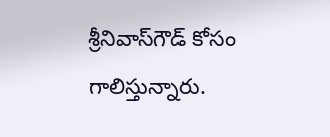శ్రీనివాస్‌గౌడ్‌ కోసం గాలిస్తున్నారు.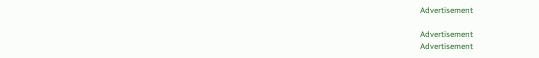Advertisement

Advertisement
Advertisement